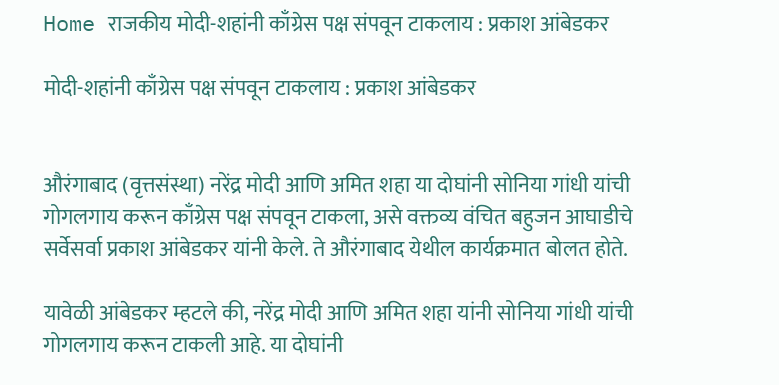Home राजकीय मोदी-शहांनी काँग्रेस पक्ष संपवून टाकलाय : प्रकाश आंबेडकर

मोदी-शहांनी काँग्रेस पक्ष संपवून टाकलाय : प्रकाश आंबेडकर


औरंगाबाद (वृत्तसंस्था) नरेंद्र मोदी आणि अमित शहा या दोघांनी सोनिया गांधी यांची गोगलगाय करून काँग्रेस पक्ष संपवून टाकला, असे वक्तव्य वंचित बहुजन आघाडीचे सर्वेसर्वा प्रकाश आंबेडकर यांनी केले. ते औरंगाबाद येथील कार्यक्रमात बोलत होते.

यावेळी आंबेडकर म्हटले की, नरेंद्र मोदी आणि अमित शहा यांनी सोनिया गांधी यांची गोगलगाय करून टाकली आहे. या दोघांनी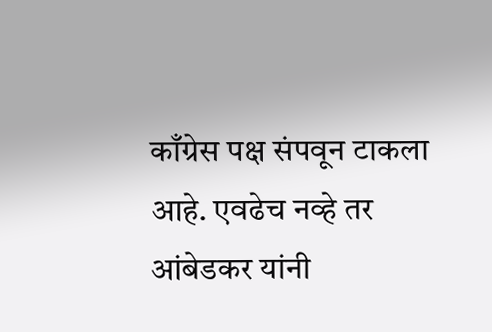काँग्रेस पक्ष संपवून टाकला आहे. एवढेच नव्हे तर आंबेडकर यांनी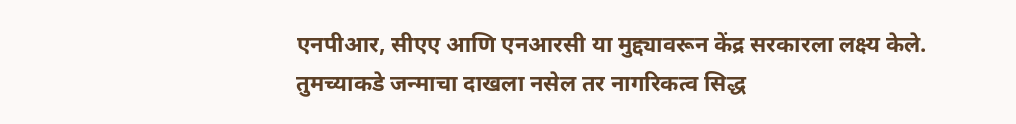एनपीआर, सीएए आणि एनआरसी या मुद्द्यावरून केंद्र सरकारला लक्ष्य केले. तुमच्याकडे जन्माचा दाखला नसेल तर नागरिकत्व सिद्ध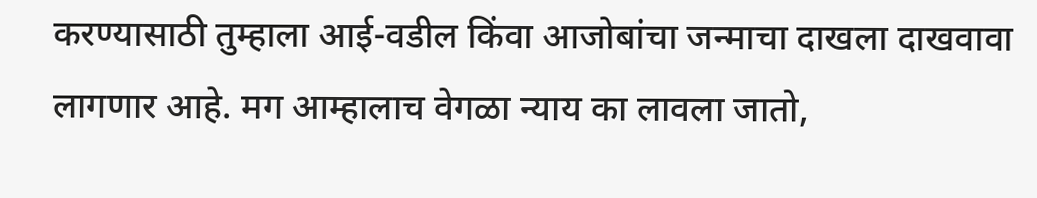करण्यासाठी तुम्हाला आई-वडील किंवा आजोबांचा जन्माचा दाखला दाखवावा लागणार आहे. मग आम्हालाच वेगळा न्याय का लावला जातो,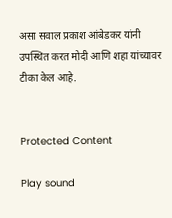असा सवाल प्रकाश आंबेडकर यांनी उपस्थित करत मोदी आणि शहा यांच्यावर टीका केल आहे.


Protected Content

Play sound